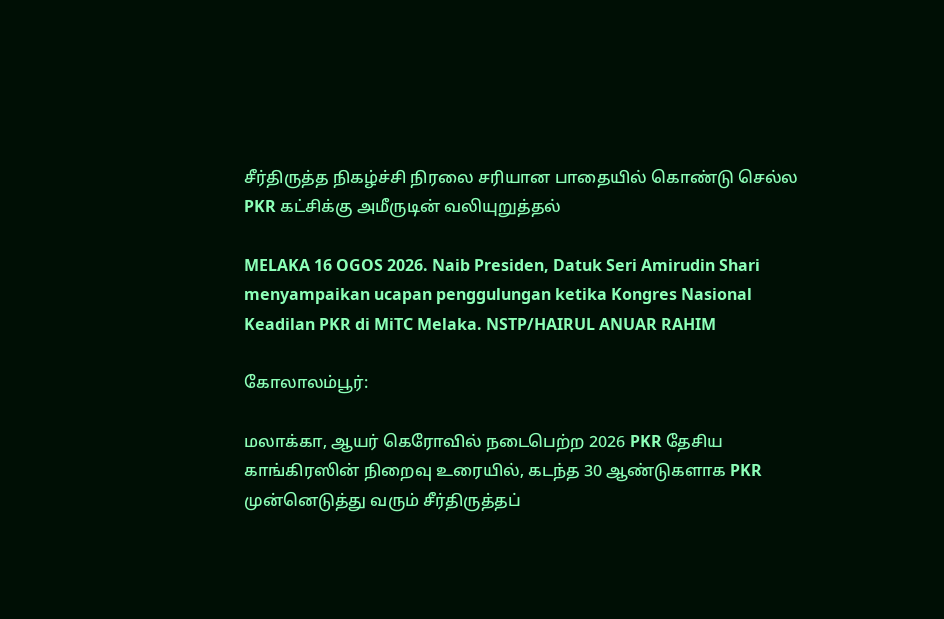சீர்திருத்த நிகழ்ச்சி நிரலை சரியான பாதையில் கொண்டு செல்ல PKR கட்சிக்கு அமீருடின் வலியுறுத்தல்

MELAKA 16 OGOS 2026. Naib Presiden, Datuk Seri Amirudin Shari menyampaikan ucapan penggulungan ketika Kongres Nasional Keadilan PKR di MiTC Melaka. NSTP/HAIRUL ANUAR RAHIM

கோலாலம்பூர்:

மலாக்கா, ஆயர் கெரோவில் நடைபெற்ற 2026 PKR தேசிய காங்கிரஸின் நிறைவு உரையில், கடந்த 30 ஆண்டுகளாக PKR முன்னெடுத்து வரும் சீர்திருத்தப்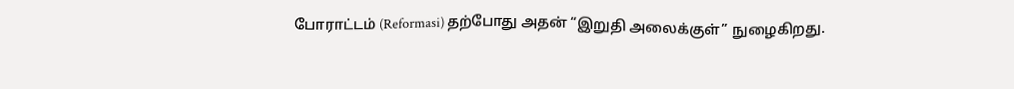போராட்டம் (Reformasi) தற்போது அதன் “இறுதி அலைக்குள்” நுழைகிறது.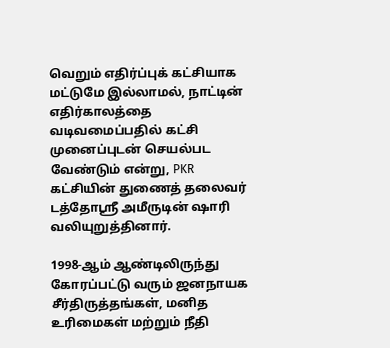வெறும் எதிர்ப்புக் கட்சியாக மட்டுமே இல்லாமல், நாட்டின் எதிர்காலத்தை வடிவமைப்பதில் கட்சி முனைப்புடன் செயல்பட வேண்டும் என்று, PKR கட்சியின் துணைத் தலைவர் டத்தோஸ்ரீ அமீருடின் ஷாரி வலியுறுத்தினார்.

1998-ஆம் ஆண்டிலிருந்து கோரப்பட்டு வரும் ஜனநாயக சீர்திருத்தங்கள், மனித உரிமைகள் மற்றும் நீதி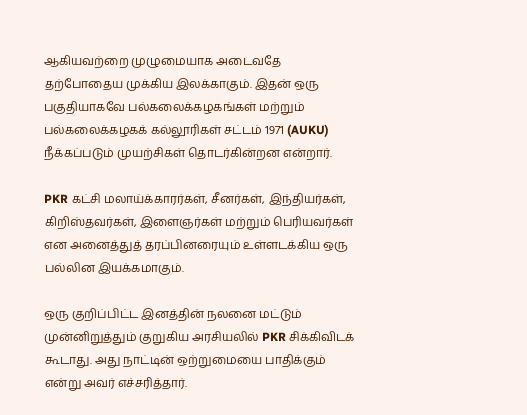ஆகியவற்றை முழுமையாக அடைவதே தற்போதைய முக்கிய இலக்காகும். இதன் ஒரு பகுதியாகவே பல்கலைக்கழகங்கள் மற்றும் பல்கலைக்கழகக் கல்லூரிகள் சட்டம் 1971 (AUKU) நீக்கப்படும் முயற்சிகள் தொடர்கின்றன என்றார்.

PKR கட்சி மலாய்க்காரர்கள், சீனர்கள், இந்தியர்கள், கிறிஸ்தவர்கள், இளைஞர்கள் மற்றும் பெரியவர்கள் என அனைத்துத் தரப்பினரையும் உள்ளடக்கிய ஒரு பல்லின இயக்கமாகும்.

ஒரு குறிப்பிட்ட இனத்தின் நலனை மட்டும் முன்னிறுத்தும் குறுகிய அரசியலில் PKR சிக்கிவிடக் கூடாது. அது நாட்டின் ஒற்றுமையை பாதிக்கும் என்று அவர் எச்சரித்தார்.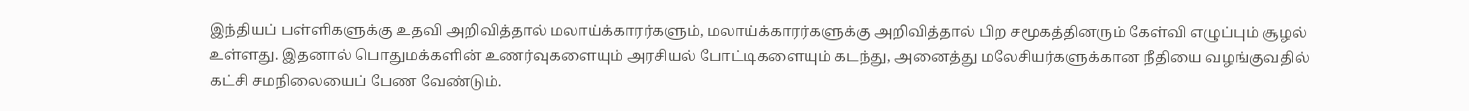இந்தியப் பள்ளிகளுக்கு உதவி அறிவித்தால் மலாய்க்காரர்களும், மலாய்க்காரர்களுக்கு அறிவித்தால் பிற சமூகத்தினரும் கேள்வி எழுப்பும் சூழல் உள்ளது. இதனால் பொதுமக்களின் உணர்வுகளையும் அரசியல் போட்டிகளையும் கடந்து, அனைத்து மலேசியர்களுக்கான நீதியை வழங்குவதில் கட்சி சமநிலையைப் பேண வேண்டும்.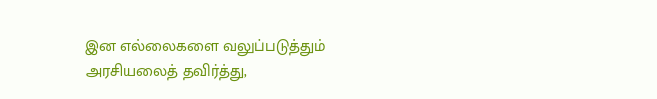இன எல்லைகளை வலுப்படுத்தும் அரசியலைத் தவிர்த்து,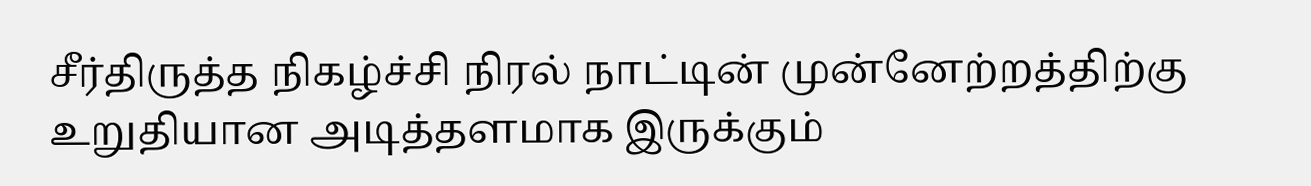சீர்திருத்த நிகழ்ச்சி நிரல் நாட்டின் முன்னேற்றத்திற்கு உறுதியான அடித்தளமாக இருக்கும்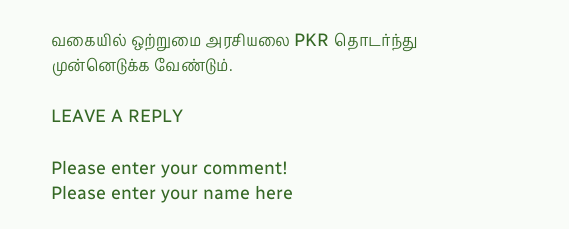வகையில் ஒற்றுமை அரசியலை PKR தொடர்ந்து முன்னெடுக்க வேண்டும்.

LEAVE A REPLY

Please enter your comment!
Please enter your name here